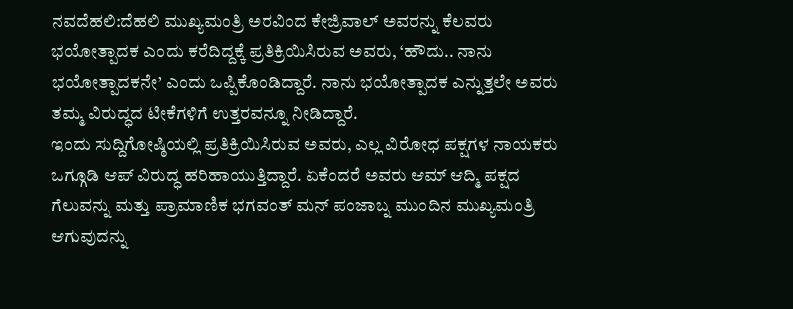ನವದೆಹಲಿ:ದೆಹಲಿ ಮುಖ್ಯಮಂತ್ರಿ ಅರವಿಂದ ಕೇಜ್ರಿವಾಲ್ ಅವರನ್ನು ಕೆಲವರು ಭಯೋತ್ಪಾದಕ ಎಂದು ಕರೆದಿದ್ದಕ್ಕೆ ಪ್ರತಿಕ್ರಿಯಿಸಿರುವ ಅವರು, ‘ಹೌದು.. ನಾನು ಭಯೋತ್ಪಾದಕನೇ’ ಎಂದು ಒಪ್ಪಿಕೊಂಡಿದ್ದಾರೆ. ನಾನು ಭಯೋತ್ಪಾದಕ ಎನ್ನುತ್ತಲೇ ಅವರು ತಮ್ಮ ವಿರುದ್ಧದ ಟೀಕೆಗಳಿಗೆ ಉತ್ತರವನ್ನೂ ನೀಡಿದ್ದಾರೆ.
ಇಂದು ಸುದ್ದಿಗೋಷ್ಠಿಯಲ್ಲಿ ಪ್ರತಿಕ್ರಿಯಿಸಿರುವ ಅವರು, ಎಲ್ಲ ವಿರೋಧ ಪಕ್ಷಗಳ ನಾಯಕರು ಒಗ್ಗೂಡಿ ಆಪ್ ವಿರುದ್ಧ ಹರಿಹಾಯುತ್ತಿದ್ದಾರೆ. ಏಕೆಂದರೆ ಅವರು ಆಮ್ ಆದ್ಮಿ ಪಕ್ಷದ ಗೆಲುವನ್ನು ಮತ್ತು ಪ್ರಾಮಾಣಿಕ ಭಗವಂತ್ ಮನ್ ಪಂಜಾಬ್ನ ಮುಂದಿನ ಮುಖ್ಯಮಂತ್ರಿ ಆಗುವುದನ್ನು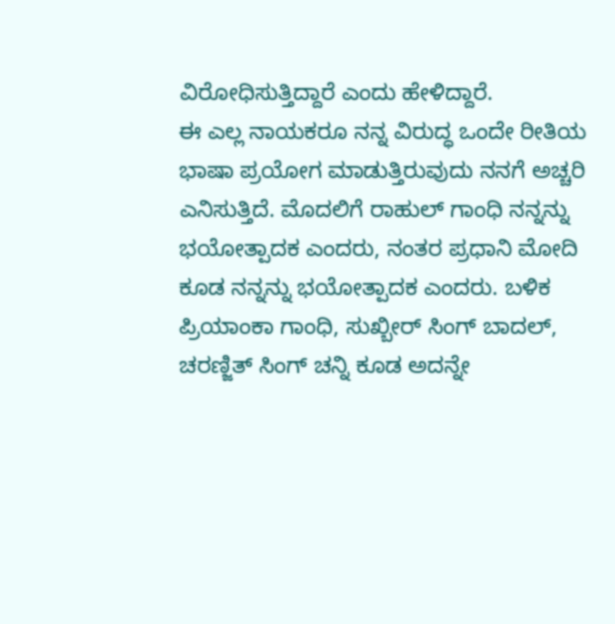ವಿರೋಧಿಸುತ್ತಿದ್ದಾರೆ ಎಂದು ಹೇಳಿದ್ದಾರೆ.
ಈ ಎಲ್ಲ ನಾಯಕರೂ ನನ್ನ ವಿರುದ್ಧ ಒಂದೇ ರೀತಿಯ ಭಾಷಾ ಪ್ರಯೋಗ ಮಾಡುತ್ತಿರುವುದು ನನಗೆ ಅಚ್ಚರಿ ಎನಿಸುತ್ತಿದೆ. ಮೊದಲಿಗೆ ರಾಹುಲ್ ಗಾಂಧಿ ನನ್ನನ್ನು ಭಯೋತ್ಪಾದಕ ಎಂದರು, ನಂತರ ಪ್ರಧಾನಿ ಮೋದಿ ಕೂಡ ನನ್ನನ್ನು ಭಯೋತ್ಪಾದಕ ಎಂದರು. ಬಳಿಕ ಪ್ರಿಯಾಂಕಾ ಗಾಂಧಿ, ಸುಖ್ಬೀರ್ ಸಿಂಗ್ ಬಾದಲ್, ಚರಣ್ಜಿತ್ ಸಿಂಗ್ ಚನ್ನಿ ಕೂಡ ಅದನ್ನೇ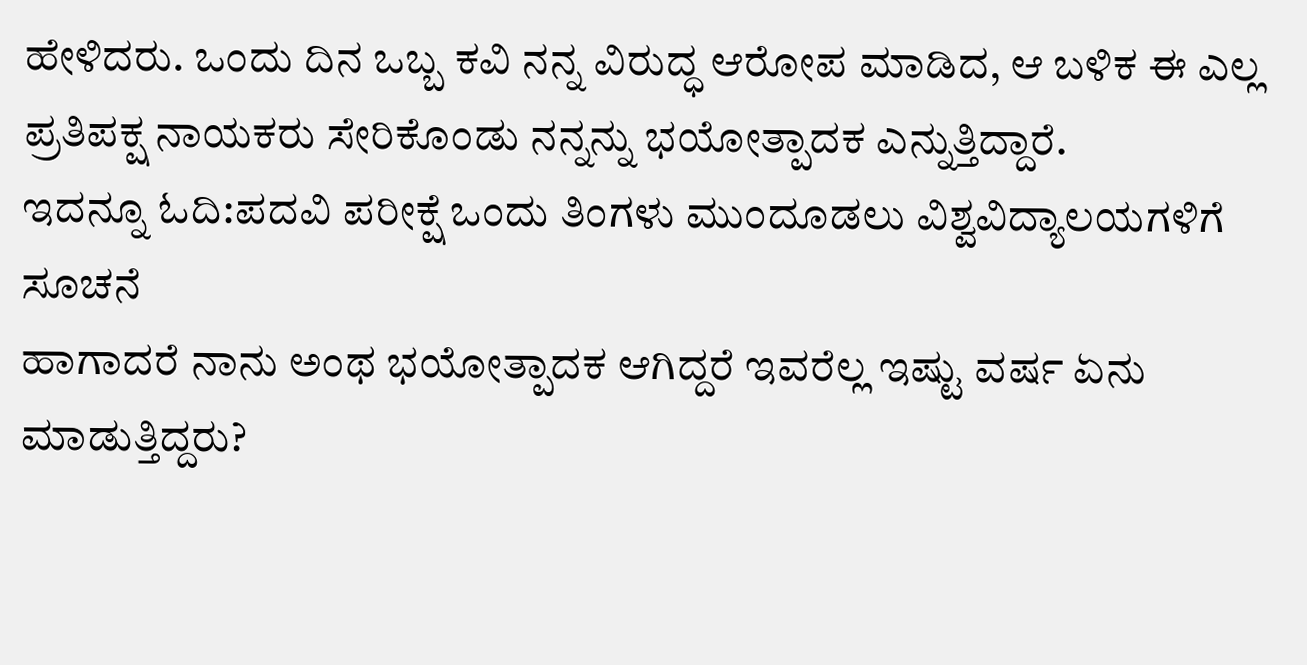ಹೇಳಿದರು. ಒಂದು ದಿನ ಒಬ್ಬ ಕವಿ ನನ್ನ ವಿರುದ್ಧ ಆರೋಪ ಮಾಡಿದ, ಆ ಬಳಿಕ ಈ ಎಲ್ಲ ಪ್ರತಿಪಕ್ಷ ನಾಯಕರು ಸೇರಿಕೊಂಡು ನನ್ನನ್ನು ಭಯೋತ್ಪಾದಕ ಎನ್ನುತ್ತಿದ್ದಾರೆ.
ಇದನ್ನೂ ಓದಿ:ಪದವಿ ಪರೀಕ್ಷೆ ಒಂದು ತಿಂಗಳು ಮುಂದೂಡಲು ವಿಶ್ವವಿದ್ಯಾಲಯಗಳಿಗೆ ಸೂಚನೆ
ಹಾಗಾದರೆ ನಾನು ಅಂಥ ಭಯೋತ್ಪಾದಕ ಆಗಿದ್ದರೆ ಇವರೆಲ್ಲ ಇಷ್ಟು ವರ್ಷ ಏನು ಮಾಡುತ್ತಿದ್ದರು?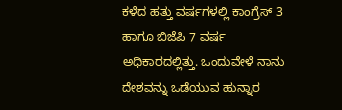ಕಳೆದ ಹತ್ತು ವರ್ಷಗಳಲ್ಲಿ ಕಾಂಗ್ರೆಸ್ 3 ಹಾಗೂ ಬಿಜೆಪಿ 7 ವರ್ಷ ಅಧಿಕಾರದಲ್ಲಿತ್ತು. ಒಂದುವೇಳೆ ನಾನು ದೇಶವನ್ನು ಒಡೆಯುವ ಹುನ್ನಾರ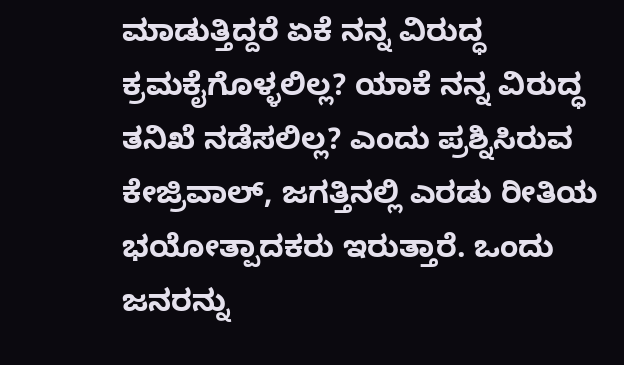ಮಾಡುತ್ತಿದ್ದರೆ ಏಕೆ ನನ್ನ ವಿರುದ್ಧ ಕ್ರಮಕೈಗೊಳ್ಳಲಿಲ್ಲ? ಯಾಕೆ ನನ್ನ ವಿರುದ್ಧ ತನಿಖೆ ನಡೆಸಲಿಲ್ಲ? ಎಂದು ಪ್ರಶ್ನಿಸಿರುವ ಕೇಜ್ರಿವಾಲ್, ಜಗತ್ತಿನಲ್ಲಿ ಎರಡು ರೀತಿಯ ಭಯೋತ್ಪಾದಕರು ಇರುತ್ತಾರೆ. ಒಂದು ಜನರನ್ನು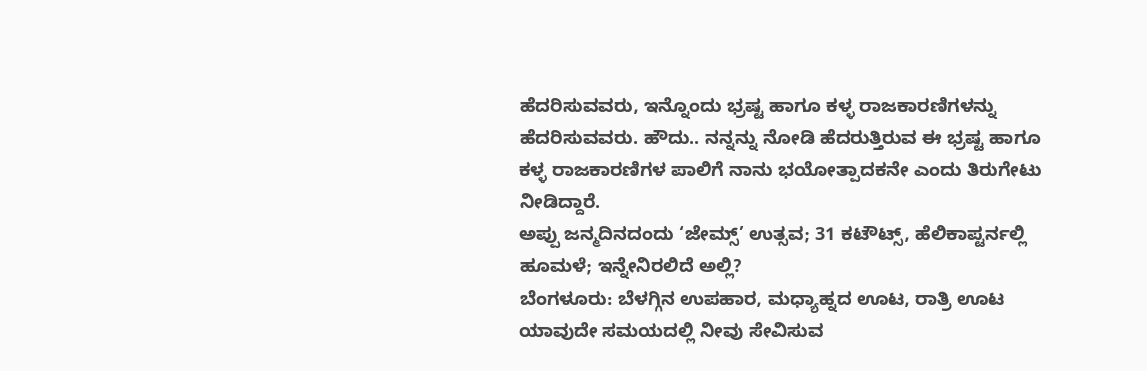ಹೆದರಿಸುವವರು, ಇನ್ನೊಂದು ಭ್ರಷ್ಟ ಹಾಗೂ ಕಳ್ಳ ರಾಜಕಾರಣಿಗಳನ್ನು ಹೆದರಿಸುವವರು. ಹೌದು.. ನನ್ನನ್ನು ನೋಡಿ ಹೆದರುತ್ತಿರುವ ಈ ಭ್ರಷ್ಟ ಹಾಗೂ ಕಳ್ಳ ರಾಜಕಾರಣಿಗಳ ಪಾಲಿಗೆ ನಾನು ಭಯೋತ್ಪಾದಕನೇ ಎಂದು ತಿರುಗೇಟು ನೀಡಿದ್ದಾರೆ.
ಅಪ್ಪು ಜನ್ಮದಿನದಂದು ‘ಜೇಮ್ಸ್’ ಉತ್ಸವ; 31 ಕಟೌಟ್ಸ್, ಹೆಲಿಕಾಪ್ಟರ್ನಲ್ಲಿ ಹೂಮಳೆ; ಇನ್ನೇನಿರಲಿದೆ ಅಲ್ಲಿ?
ಬೆಂಗಳೂರು: ಬೆಳಗ್ಗಿನ ಉಪಹಾರ, ಮಧ್ಯಾಹ್ನದ ಊಟ, ರಾತ್ರಿ ಊಟ ಯಾವುದೇ ಸಮಯದಲ್ಲಿ ನೀವು ಸೇವಿಸುವ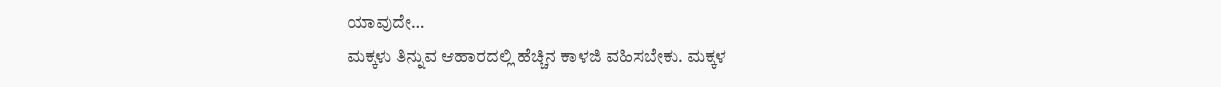ಯಾವುದೇ…
ಮಕ್ಕಳು ತಿನ್ನುವ ಆಹಾರದಲ್ಲಿ ಹೆಚ್ಚಿನ ಕಾಳಜಿ ವಹಿಸಬೇಕು. ಮಕ್ಕಳ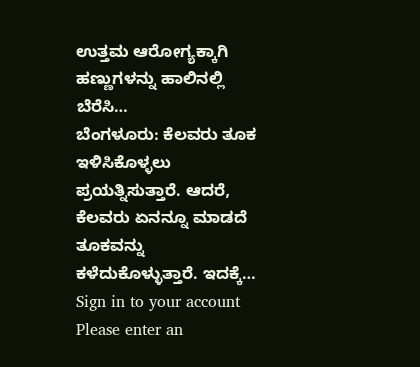ಉತ್ತಮ ಆರೋಗ್ಯಕ್ಕಾಗಿ ಹಣ್ಣುಗಳನ್ನು ಹಾಲಿನಲ್ಲಿ ಬೆರೆಸಿ…
ಬೆಂಗಳೂರು: ಕೆಲವರು ತೂಕ ಇಳಿಸಿಕೊಳ್ಳಲು ಪ್ರಯತ್ನಿಸುತ್ತಾರೆ. ಆದರೆ, ಕೆಲವರು ಏನನ್ನೂ ಮಾಡದೆ ತೂಕವನ್ನು ಕಳೆದುಕೊಳ್ಳುತ್ತಾರೆ. ಇದಕ್ಕೆ…
Sign in to your account
Please enter an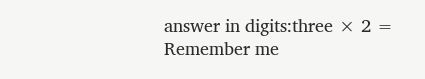answer in digits:three × 2 =
Remember me